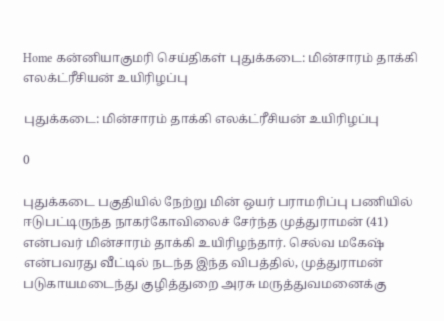Home கன்னியாகுமரி செய்திகள் புதுக்கடை: மின்சாரம் தாக்கி எலக்ட்ரீசியன் உயிரிழப்பு

புதுக்கடை: மின்சாரம் தாக்கி எலக்ட்ரீசியன் உயிரிழப்பு

0

புதுக்கடை பகுதியில் நேற்று மின் ஒயர் பராமரிப்பு பணியில் ஈடுபட்டிருந்த நாகர்கோவிலைச் சேர்ந்த முத்துராமன் (41) என்பவர் மின்சாரம் தாக்கி உயிரிழந்தார். செல்வ மகேஷ் என்பவரது வீட்டில் நடந்த இந்த விபத்தில், முத்துராமன் படுகாயமடைந்து குழித்துறை அரசு மருத்துவமனைக்கு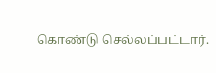கொண்டு செல்லப்பட்டார்.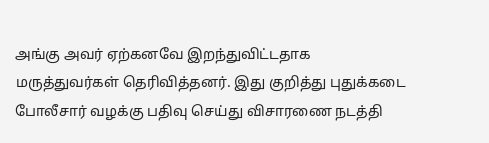அங்கு அவர் ஏற்கனவே இறந்துவிட்டதாக மருத்துவர்கள் தெரிவித்தனர். இது குறித்து புதுக்கடை போலீசார் வழக்கு பதிவு செய்து விசாரணை நடத்தி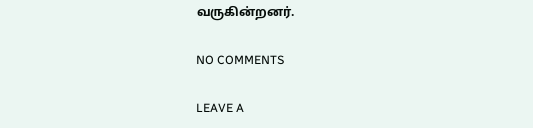வருகின்றனர்.

NO COMMENTS

LEAVE A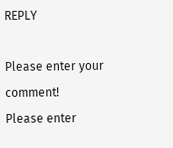REPLY

Please enter your comment!
Please enter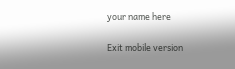your name here

Exit mobile version